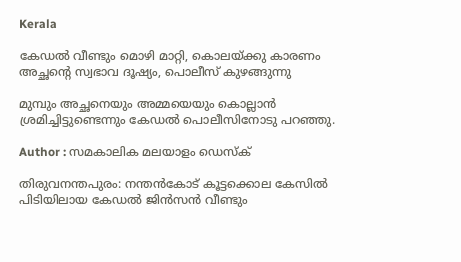Kerala

കേഡല്‍ വീണ്ടും മൊഴി മാറ്റി, കൊലയ്ക്കു കാരണം അച്ഛന്റെ സ്വഭാവ ദൂഷ്യം, പൊലീസ് കുഴങ്ങുന്നു

മുമ്പും അച്ഛനെയും അമ്മയെയും കൊല്ലാന്‍ ശ്രമിച്ചിട്ടുണ്ടെന്നും കേഡല്‍ പൊലീസിനോടു പറഞ്ഞു.

Author : സമകാലിക മലയാളം ഡെസ്ക്

തിരുവനന്തപുരം: നന്തന്‍കോട് കൂട്ടക്കൊല കേസില്‍ പിടിയിലായ കേഡല്‍ ജിന്‍സന്‍ വീണ്ടും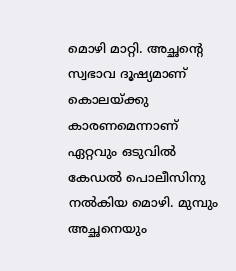മൊഴി മാറ്റി. അച്ഛന്റെ സ്വഭാവ ദൂഷ്യമാണ് കൊലയ്ക്കു കാരണമെന്നാണ് ഏറ്റവും ഒടുവില്‍ കേഡല്‍ പൊലീസിനു നല്‍കിയ മൊഴി. മുമ്പും അച്ഛനെയും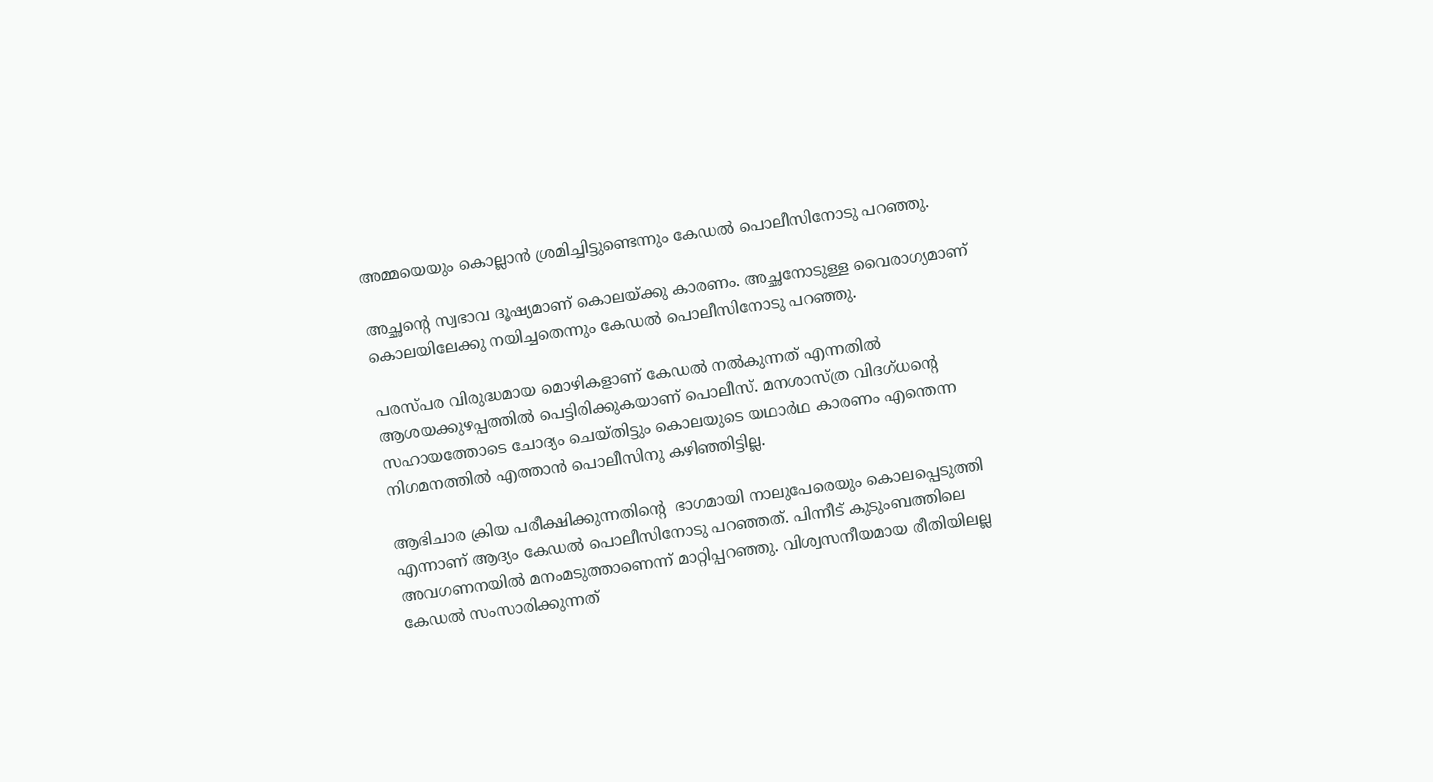അമ്മയെയും കൊല്ലാന്‍ ശ്രമിച്ചിട്ടുണ്ടെന്നും കേഡല്‍ പൊലീസിനോടു പറഞ്ഞു.

അച്ഛന്റെ സ്വഭാവ ദൂഷ്യമാണ് കൊലയ്ക്കു കാരണം. അച്ഛനോടുള്ള വൈരാഗ്യമാണ് കൊലയിലേക്കു നയിച്ചതെന്നും കേഡല്‍ പൊലീസിനോടു പറഞ്ഞു.

പരസ്പര വിരുദ്ധമായ മൊഴികളാണ് കേഡല്‍ നല്‍കുന്നത് എന്നതില്‍ ആശയക്കുഴപ്പത്തില്‍ പെട്ടിരിക്കുകയാണ് പൊലീസ്. മനശാസ്ത്ര വിദഗ്ധന്റെ സഹായത്തോടെ ചോദ്യം ചെയ്തിട്ടും കൊലയുടെ യഥാര്‍ഥ കാരണം എന്തെന്ന നിഗമനത്തില്‍ എത്താന്‍ പൊലീസിനു കഴിഞ്ഞിട്ടില്ല.

ആഭിചാര ക്രിയ പരീക്ഷിക്കുന്നതിന്റെ  ഭാഗമായി നാലുപേരെയും കൊലപ്പെടുത്തി എന്നാണ് ആദ്യം കേഡല്‍ പൊലീസിനോടു പറഞ്ഞത്. പിന്നീട് കുടുംബത്തിലെ അവഗണനയില്‍ മനംമടുത്താണെന്ന് മാറ്റിപ്പറഞ്ഞു. വിശ്വസനീയമായ രീതിയിലല്ല കേഡല്‍ സംസാരിക്കുന്നത്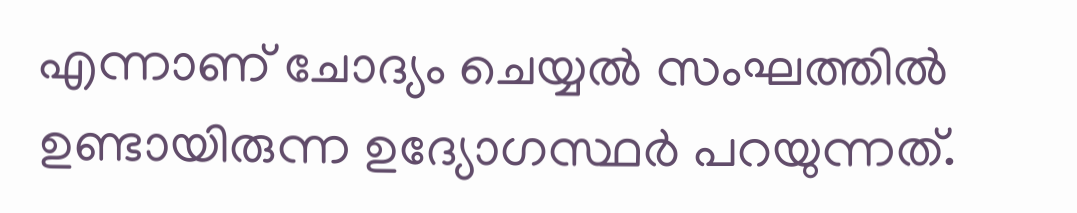എന്നാണ് ചോദ്യം ചെയ്യല്‍ സംഘത്തില്‍ ഉണ്ടായിരുന്ന ഉദ്യോഗസ്ഥര്‍ പറയുന്നത്.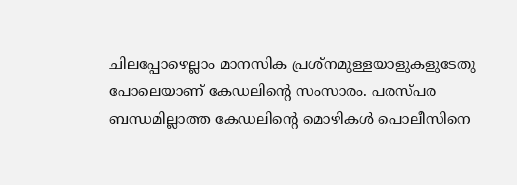ചിലപ്പോഴെല്ലാം മാനസിക പ്രശ്‌നമുള്ളയാളുകളുടേതു പോലെയാണ് കേഡലിന്റെ സംസാരം. പരസ്പര ബന്ധമില്ലാത്ത കേഡലിന്റെ മൊഴികള്‍ പൊലീസിനെ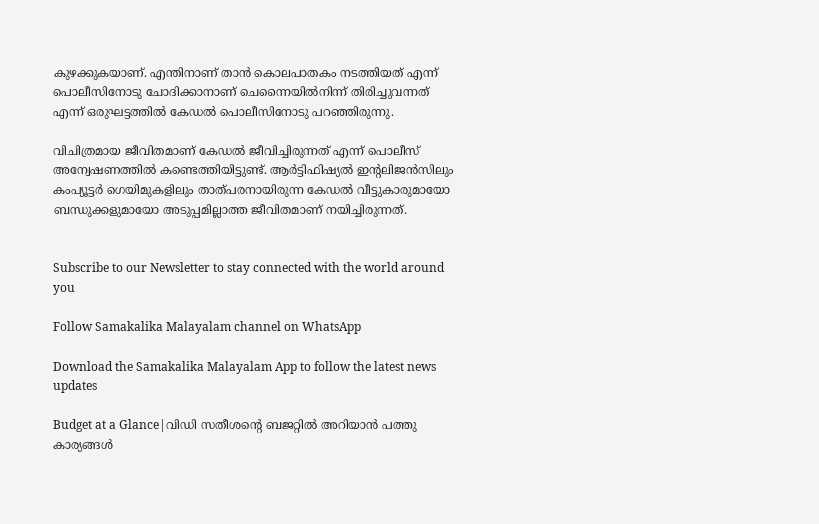കുഴക്കുകയാണ്. എന്തിനാണ് താന്‍ കൊലപാതകം നടത്തിയത് എന്ന് പൊലീസിനോടു ചോദിക്കാനാണ് ചെന്നൈയില്‍നിന്ന് തിരിച്ചുവന്നത് എന്ന് ഒരുഘട്ടത്തില്‍ കേഡല്‍ പൊലീസിനോടു പറഞ്ഞിരുന്നു.

വിചിത്രമായ ജീവിതമാണ് കേഡല്‍ ജീവിച്ചിരുന്നത് എന്ന് പൊലീസ് അന്വേഷണത്തില്‍ കണ്ടെത്തിയിട്ടുണ്ട്. ആര്‍ട്ടിഫിഷ്യല്‍ ഇന്റലിജന്‍സിലും കംപ്യൂട്ടര്‍ ഗെയിമുകളിലും താത്പരനായിരുന്ന കേഡല്‍ വീട്ടുകാരുമായോ ബന്ധുക്കളുമായോ അടുപ്പമില്ലാത്ത ജീവിതമാണ് നയിച്ചിരുന്നത്.


Subscribe to our Newsletter to stay connected with the world around you

Follow Samakalika Malayalam channel on WhatsApp

Download the Samakalika Malayalam App to follow the latest news updates

Budget at a Glance|വിഡി സതീശന്‍റെ ബജറ്റില്‍ അറിയാന്‍ പത്തു കാര്യങ്ങള്‍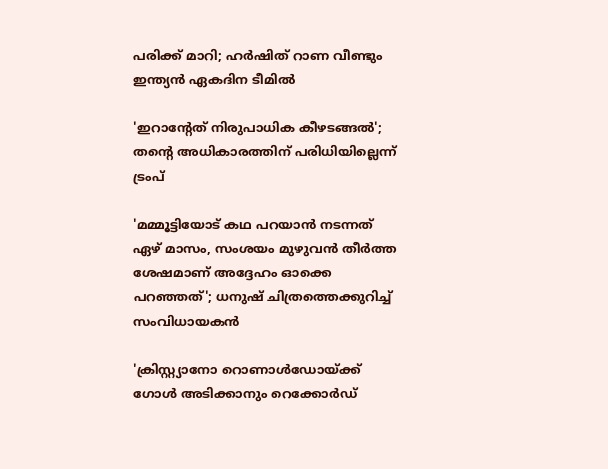പരിക്ക് മാറി; ഹർഷിത് റാണ വീണ്ടും ഇന്ത്യൻ ഏകദിന ടീമിൽ

'ഇറാന്റേത് നിരുപാധിക കീഴടങ്ങല്‍'; തന്റെ അധികാരത്തിന് പരിധിയില്ലെന്ന് ട്രംപ്

'മമ്മൂട്ടിയോട് കഥ പറയാൻ നടന്നത് ഏഴ് മാസം, സംശയം മുഴുവൻ തീർത്ത ശേഷമാണ് അദ്ദേഹം ഓക്കെ പറഞ്ഞത്'; ധനുഷ് ചിത്രത്തെക്കുറിച്ച് സംവിധായകൻ

'ക്രിസ്റ്റ്യാനോ റൊണാൾഡോയ്ക്ക് ഗോൾ അടിക്കാനും റെക്കോർഡ്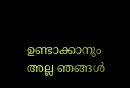ഉണ്ടാക്കാനും അല്ല ഞങ്ങൾ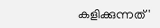കളിക്കുന്നത്'